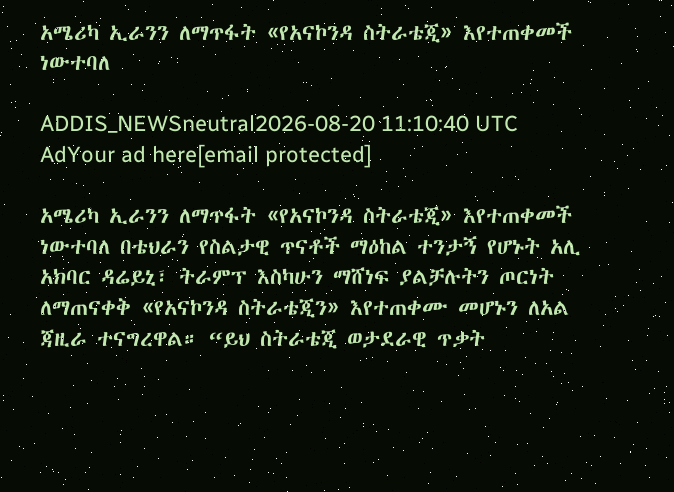አሜሪካ ኢራንን ለማጥፋት «የአናኮንዳ ስትራቴጂ» እየተጠቀመች ነውተባለ

ADDIS_NEWSneutral2026-08-20 11:10:40 UTC
AdYour ad here[email protected]

አሜሪካ ኢራንን ለማጥፋት «የአናኮንዳ ስትራቴጂ» እየተጠቀመች ነውተባለ በቴህራን የስልታዊ ጥናቶች ማዕከል ተንታኝ የሆኑት አሊ አክባር ዳሬይኒ፣ ትራምፕ እስካሁን ማሸነፍ ያልቻሉትን ጦርነት ለማጠናቀቅ «የአናኮንዳ ስትራቴጂን» እየተጠቀሙ መሆኑን ለአል ጃዚራ ተናግረዋል። “ይህ ስትራቴጂ ወታደራዊ ጥቃት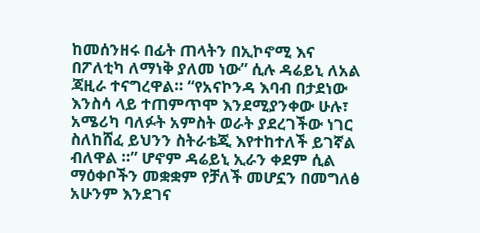ከመሰንዘሩ በፊት ጠላትን በኢኮኖሚ እና በፖለቲካ ለማነቅ ያለመ ነው” ሲሉ ዳሬይኒ ለአል ጃዚራ ተናግረዋል። “የአናኮንዳ እባብ በታደነው እንስሳ ላይ ተጠምጥሞ እንደሚያንቀው ሁሉ፣ አሜሪካ ባለፉት አምስት ወራት ያደረገችው ነገር ስለከሸፈ ይህንን ስትራቴጂ እየተከተለች ይገኛል ብለዋል ።” ሆኖም ዳሬይኒ ኢራን ቀደም ሲል ማዕቀቦችን መቋቋም የቻለች መሆኗን በመግለፅ አሁንም እንደገና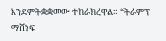እንደምትቋቋመው ተከራክረዋል። “ትራምፕ ማሸነፍ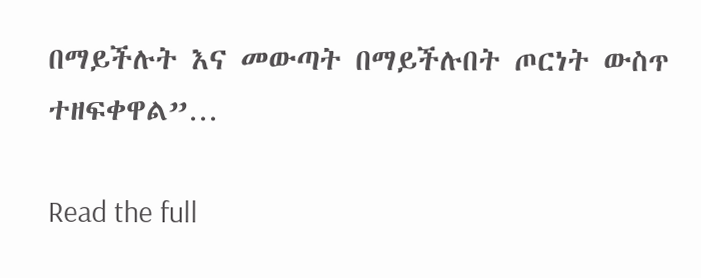በማይችሉት እና መውጣት በማይችሉበት ጦርነት ውስጥ ተዘፍቀዋል”…

Read the full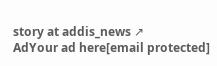story at addis_news ↗
AdYour ad here[email protected]